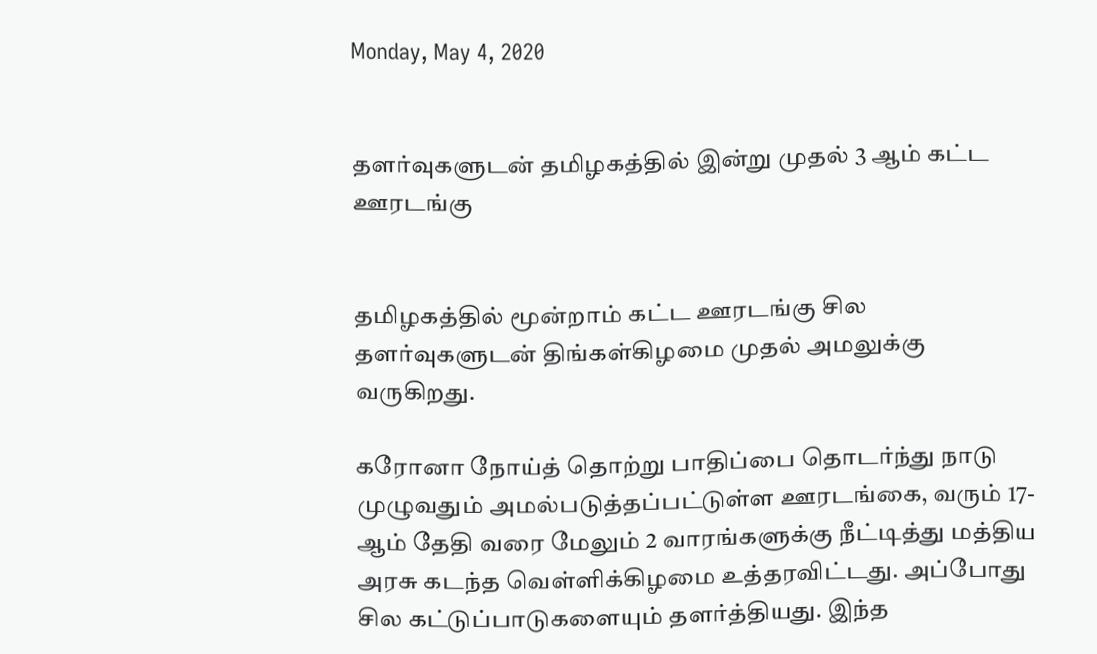Monday, May 4, 2020


தளர்வுகளுடன் தமிழகத்தில் இன்று முதல் 3 ஆம் கட்ட ஊரடங்கு


தமிழகத்தில் மூன்றாம் கட்ட ஊரடங்கு சில தளர்வுகளுடன் திங்கள்கிழமை முதல் அமலுக்கு வருகிறது.

கரோனா நோய்த் தொற்று பாதிப்பை தொடர்ந்து நாடு முழுவதும் அமல்படுத்தப்பட்டுள்ள ஊரடங்கை, வரும் 17-ஆம் தேதி வரை மேலும் 2 வாரங்களுக்கு நீட்டித்து மத்திய அரசு கடந்த வெள்ளிக்கிழமை உத்தரவிட்டது. அப்போது சில கட்டுப்பாடுகளையும் தளர்த்தியது. இந்த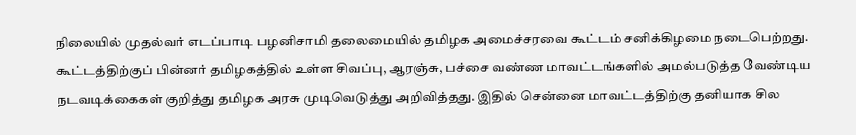நிலையில் முதல்வர் எடப்பாடி பழனிசாமி தலைமையில் தமிழக அமைச்சரவை கூட்டம் சனிக்கிழமை நடைபெற்றது. கூட்டத்திற்குப் பின்னர் தமிழகத்தில் உள்ள சிவப்பு, ஆரஞ்சு, பச்சை வண்ண மாவட்டங்களில் அமல்படுத்த வேண்டிய நடவடிக்கைகள் குறித்து தமிழக அரசு முடிவெடுத்து அறிவித்தது. இதில் சென்னை மாவட்டத்திற்கு தனியாக சில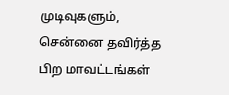முடிவுகளும், சென்னை தவிர்த்த பிற மாவட்டங்கள்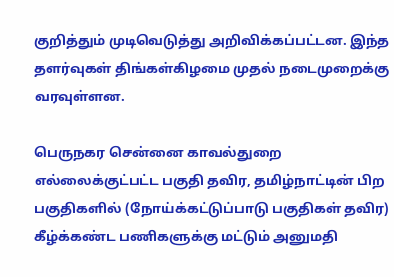குறித்தும் முடிவெடுத்து அறிவிக்கப்பட்டன. இந்த தளர்வுகள் திங்கள்கிழமை முதல் நடைமுறைக்கு வரவுள்ளன.

பெருநகர சென்னை காவல்துறை எல்லைக்குட்பட்ட பகுதி தவிர, தமிழ்நாட்டின் பிற பகுதிகளில் (நோய்க்கட்டுப்பாடு பகுதிகள் தவிர) கீழ்க்கண்ட பணிகளுக்கு மட்டும் அனுமதி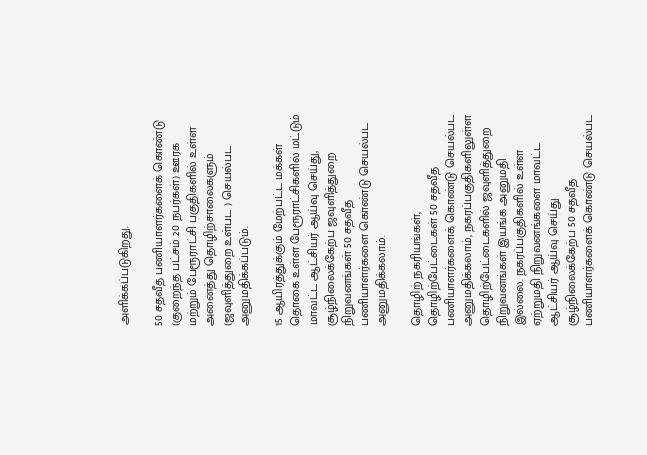அளிக்கப்படுகிறது.

50 சதவீத பணியாளர்களைக் கொண்டு (குறைந்த பட்சம் 20 நபர்கள்) ஊரக மற்றும் பேரூராட்சி பகுதிகளில் உள்ள அனைத்து தொழிற்சாலைகளும் (ஜவுளித்துறை உள்பட ) செயல்பட அனுமதிக்கப்படும்.

15 ஆயிரத்துக்கும் மேற்பட்ட மக்கள் தொகை உள்ள பேரூராட்சிகளில் மட்டும் மாவட்ட ஆட்சியர் ஆய்வு செய்து, சூழ்நிலைக்கேற்ப ஜவுளித்துறை நிறுவனங்கள் 50 சதவீத பணியாளர்களை கொண்டு செயல்பட அனுமதிக்கலாம்.

தொழிற் நகரியங்கள், தொழிற்பேட்டைகள் 50 சதவீத பணியாளர்களைக் கொண்டு செயல்பட அனுமதிக்கலாம், நகரப்பகுதிகளிலுள்ள தொழிற்பேட்டைகளில் ஜவுளித்துறை நிறுவனங்கள் இயங்க அனுமதி இல்லை. நகரப்பகுதிகளில் உள்ள ஏற்றுமதி நிறுவனங்களை மாவட்ட ஆட்சியர் ஆய்வு செய்து சூழ்நிலைக்கேற்ப 50 சதவீத பணியாளர்களைக் கொண்டு செயல்பட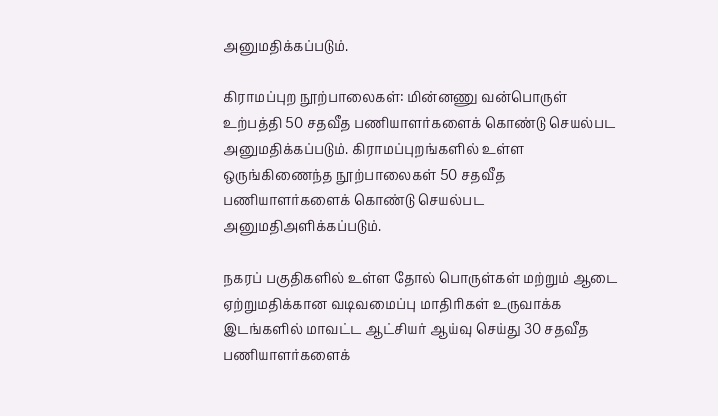அனுமதிக்கப்படும்.

கிராமப்புற நூற்பாலைகள்: மின்னணு வன்பொருள் உற்பத்தி 50 சதவீத பணியாளர்களைக் கொண்டு செயல்பட அனுமதிக்கப்படும். கிராமப்புறங்களில் உள்ள ஒருங்கிணைந்த நூற்பாலைகள் 50 சதவீத பணியாளர்களைக் கொண்டு செயல்பட அனுமதிஅளிக்கப்படும்.

நகரப் பகுதிகளில் உள்ள தோல் பொருள்கள் மற்றும் ஆடை ஏற்றுமதிக்கான வடிவமைப்பு மாதிரிகள் உருவாக்க இடங்களில் மாவட்ட ஆட்சியர் ஆய்வு செய்து 30 சதவீத பணியாளர்களைக்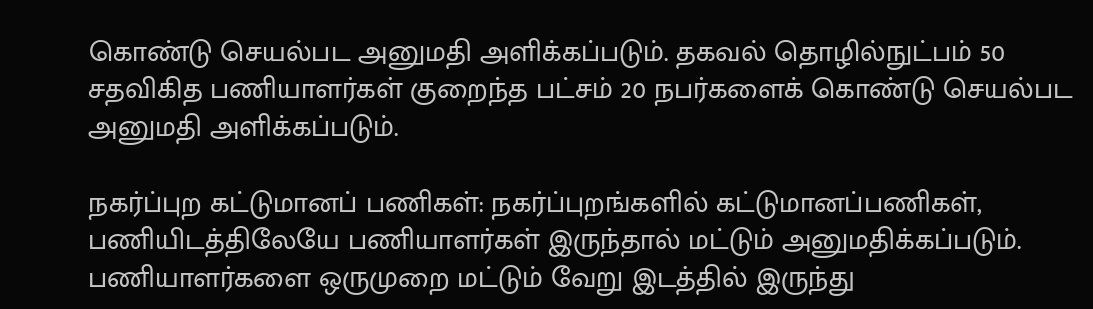கொண்டு செயல்பட அனுமதி அளிக்கப்படும். தகவல் தொழில்நுட்பம் 50 சதவிகித பணியாளர்கள் குறைந்த பட்சம் 20 நபர்களைக் கொண்டு செயல்பட அனுமதி அளிக்கப்படும்.

நகர்ப்புற கட்டுமானப் பணிகள்: நகர்ப்புறங்களில் கட்டுமானப்பணிகள், பணியிடத்திலேயே பணியாளர்கள் இருந்தால் மட்டும் அனுமதிக்கப்படும். பணியாளர்களை ஒருமுறை மட்டும் வேறு இடத்தில் இருந்து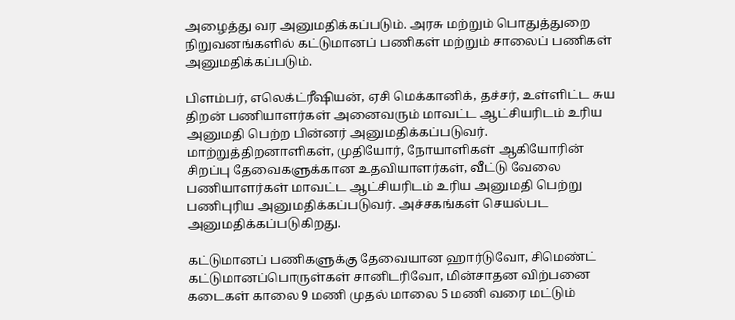அழைத்து வர அனுமதிக்கப்படும். அரசு மற்றும் பொதுத்துறை நிறுவனங்களில் கட்டுமானப் பணிகள் மற்றும் சாலைப் பணிகள் அனுமதிக்கப்படும்.

பிளம்பர், எலெக்ட்ரீஷியன், ஏசி மெக்கானிக், தச்சர், உள்ளிட்ட சுய திறன் பணியாளர்கள் அனைவரும் மாவட்ட ஆட்சியரிடம் உரிய அனுமதி பெற்ற பின்னர் அனுமதிக்கப்படுவர். மாற்றுத்திறனாளிகள், முதியோர், நோயாளிகள் ஆகியோரின் சிறப்பு தேவைகளுக்கான உதவியாளர்கள், வீட்டு வேலை பணியாளர்கள் மாவட்ட ஆட்சியரிடம் உரிய அனுமதி பெற்று பணிபுரிய அனுமதிக்கப்படுவர். அச்சகங்கள் செயல்பட அனுமதிக்கப்படுகிறது.

கட்டுமானப் பணிகளுக்கு தேவையான ஹார்டுவோ, சிமெண்ட் கட்டுமானப்பொருள்கள் சானிடரிவோ, மின்சாதன விற்பனை கடைகள் காலை 9 மணி முதல் மாலை 5 மணி வரை மட்டும்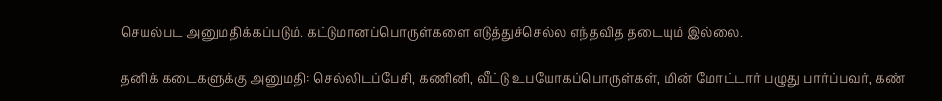செயல்பட அனுமதிக்கப்படும். கட்டுமானப்பொருள்களை எடுத்துச்செல்ல எந்தவித தடையும் இல்லை.

தனிக் கடைகளுக்கு அனுமதி: செல்லிடப்பேசி, கணினி, வீட்டு உபயோகப்பொருள்கள், மின் மோட்டார் பழுது பார்ப்பவர், கண்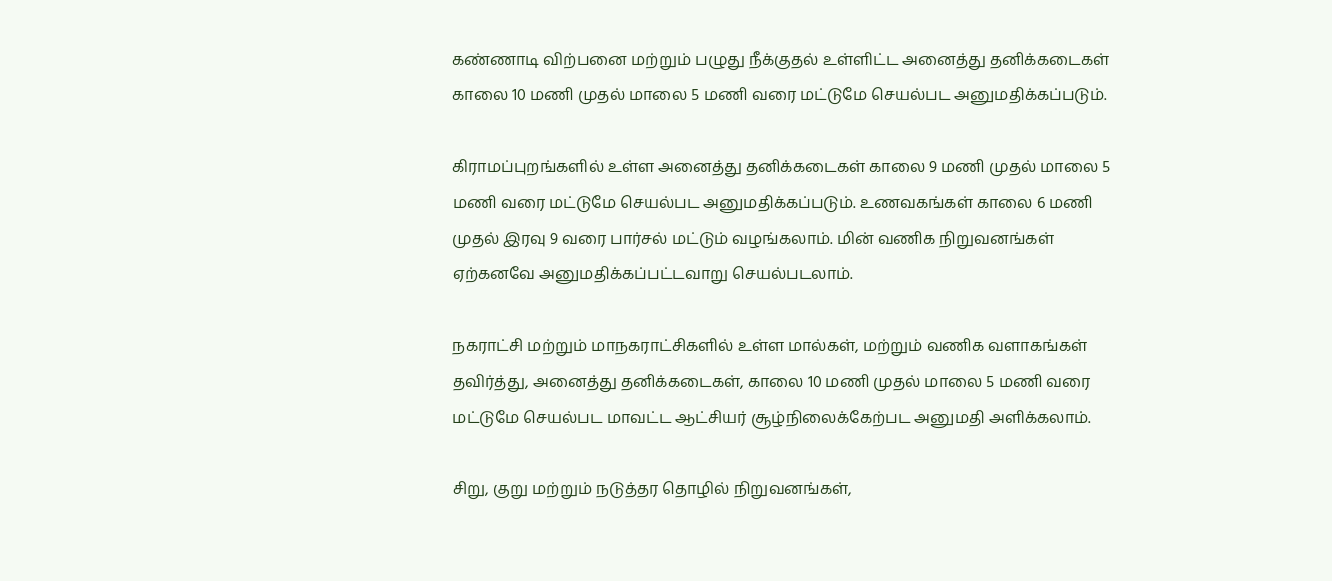கண்ணாடி விற்பனை மற்றும் பழுது நீக்குதல் உள்ளிட்ட அனைத்து தனிக்கடைகள் காலை 10 மணி முதல் மாலை 5 மணி வரை மட்டுமே செயல்பட அனுமதிக்கப்படும்.

கிராமப்புறங்களில் உள்ள அனைத்து தனிக்கடைகள் காலை 9 மணி முதல் மாலை 5 மணி வரை மட்டுமே செயல்பட அனுமதிக்கப்படும். உணவகங்கள் காலை 6 மணி முதல் இரவு 9 வரை பார்சல் மட்டும் வழங்கலாம். மின் வணிக நிறுவனங்கள் ஏற்கனவே அனுமதிக்கப்பட்டவாறு செயல்படலாம்.

நகராட்சி மற்றும் மாநகராட்சிகளில் உள்ள மால்கள், மற்றும் வணிக வளாகங்கள் தவிர்த்து, அனைத்து தனிக்கடைகள், காலை 10 மணி முதல் மாலை 5 மணி வரை மட்டுமே செயல்பட மாவட்ட ஆட்சியர் சூழ்நிலைக்கேற்பட அனுமதி அளிக்கலாம்.

சிறு, குறு மற்றும் நடுத்தர தொழில் நிறுவனங்கள்,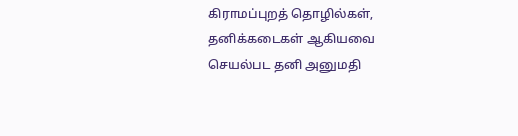கிராமப்புறத் தொழில்கள், தனிக்கடைகள் ஆகியவை செயல்பட தனி அனுமதி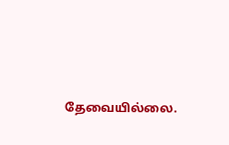தேவையில்லை.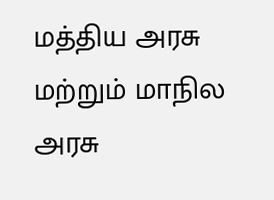மத்திய அரசு மற்றும் மாநில அரசு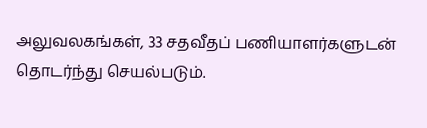அலுவலகங்கள், 33 சதவீதப் பணியாளர்களுடன் தொடர்ந்து செயல்படும்.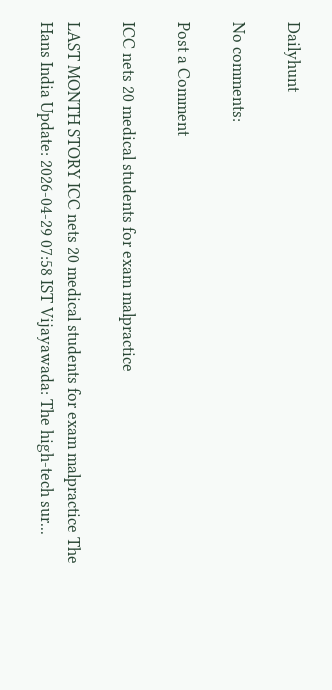Dailyhunt

No comments:

Post a Comment

ICC nets 20 medical students for exam malpractice

LAST MONTH STORY ICC nets 20 medical students for exam malpractice The Hans India Update: 2026-04-29 07:58 IST Vijayawada: The high-tech sur...